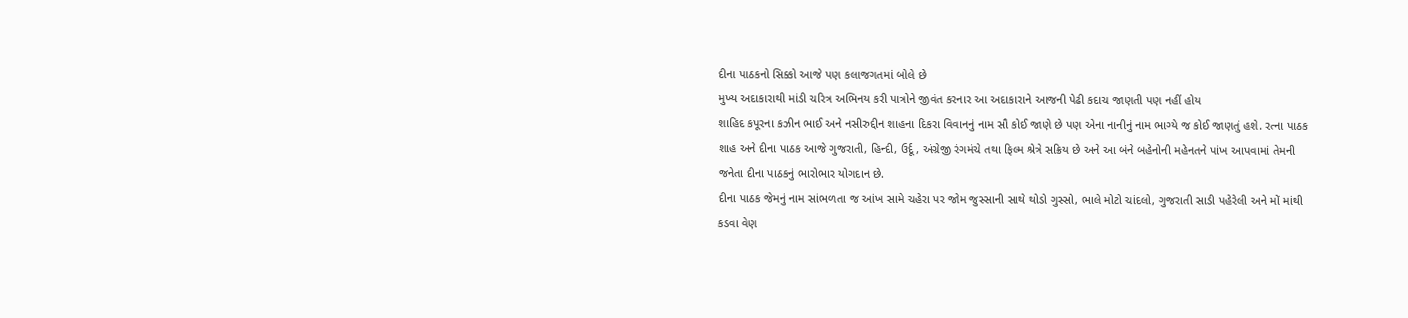દીના પાઠકનો સિક્કો આજે પણ કલાજગતમાં બોલે છે
મુખ્ય અદાકારાથી માંડી ચરિત્ર અભિનય કરી પાત્રોને જીવંત કરનાર આ અદાકારાને આજની પેઢી કદાચ જાણતી પણ નહીં હોય
શાહિદ કપૂરના કઝીન ભાઈ અને નસીરુદ્દીન શાહના દિકરા વિવાનનું નામ સૌ કોઈ જાણે છે પણ એના નાનીનું નામ ભાગ્યે જ કોઈ જાણતું હશે. રત્ના પાઠક શાહ અને દીના પાઠક આજે ગુજરાતી, હિન્દી, ઉર્દૂ, અંગ્રેજી રંગમંચે તથા ફિલ્મ શ્રેત્રે સક્રિય છે અને આ બંને બહેનોની મહેનતને પાંખ આપવામાં તેમની જનેતા દીના પાઠકનું ભારોભાર યોગદાન છે.
દીના પાઠક જેમનું નામ સાંભળતા જ આંખ સામે ચહેરા પર જોમ જુસ્સાની સાથે થોડો ગુસ્સો, ભાલે મોટો ચાંદલો, ગુજરાતી સાડી પહેરેલી અને મોં માંથી કડવા વેણ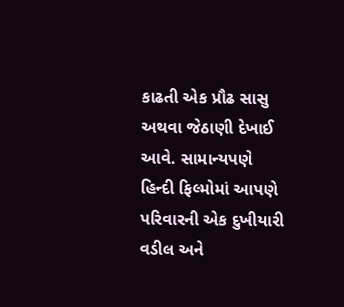કાઢતી એક પ્રૌઢ સાસુ અથવા જેઠાણી દેખાઈ આવે. સામાન્યપણે હિન્દી ફિલ્મોમાં આપણે પરિવારની એક દુખીયારી વડીલ અને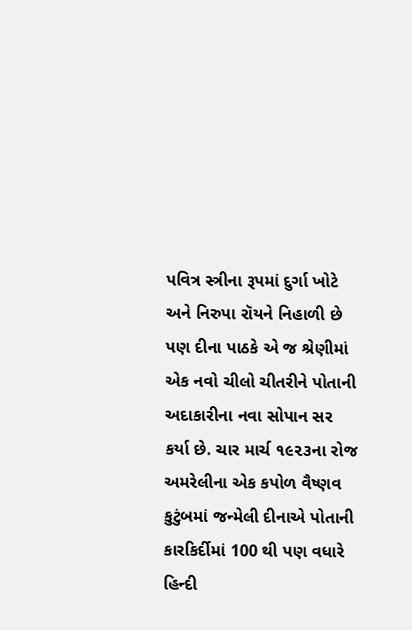પવિત્ર સ્ત્રીના રૂપમાં દુર્ગા ખોટે અને નિરુપા રૉયને નિહાળી છે પણ દીના પાઠકે એ જ શ્રેણીમાં એક નવો ચીલો ચીતરીને પોતાની અદાકારીના નવા સોપાન સર કર્યા છે. ચાર માર્ચ ૧૯૨૩ના રોજ અમરેલીના એક કપોળ વૈષ્ણવ કુટુંબમાં જન્મેલી દીનાએ પોતાની કારકિર્દીમાં 100 થી પણ વધારે હિન્દી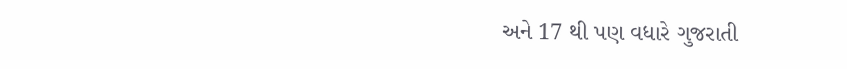અને 17 થી પણ વધારે ગુજરાતી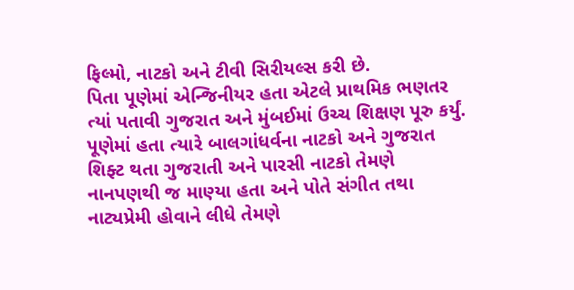ફિલ્મો, નાટકો અને ટીવી સિરીયલ્સ કરી છે.
પિતા પૂણેમાં એન્જિનીયર હતા એટલે પ્રાથમિક ભણતર ત્યાં પતાવી ગુજરાત અને મુંબઈમાં ઉચ્ચ શિક્ષણ પૂરુ કર્યું. પૂણેમાં હતા ત્યારે બાલગાંધર્વના નાટકો અને ગુજરાત શિફ્ટ થતા ગુજરાતી અને પારસી નાટકો તેમણે નાનપણથી જ માણ્યા હતા અને પોતે સંગીત તથા નાટ્યપ્રેમી હોવાને લીધે તેમણે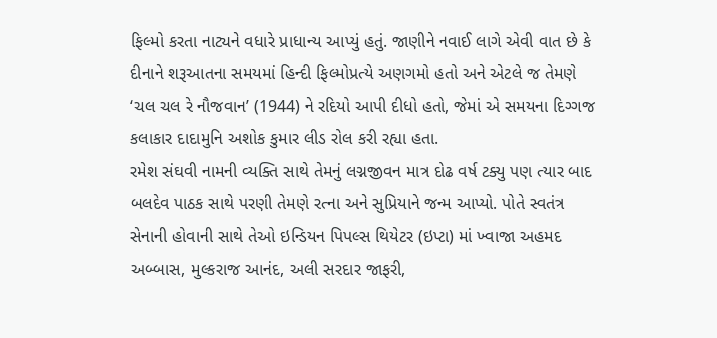ફિલ્મો કરતા નાટ્યને વધારે પ્રાધાન્ય આપ્યું હતું. જાણીને નવાઈ લાગે એવી વાત છે કે દીનાને શરૂઆતના સમયમાં હિન્દી ફિલ્મોપ્રત્યે અણગમો હતો અને એટલે જ તેમણે ‘ચલ ચલ રે નૌજવાન’ (1944) ને રદિયો આપી દીધો હતો, જેમાં એ સમયના દિગ્ગજ કલાકાર દાદામુનિ અશોક કુમાર લીડ રોલ કરી રહ્યા હતા.
રમેશ સંઘવી નામની વ્યક્તિ સાથે તેમનું લગ્નજીવન માત્ર દોઢ વર્ષ ટક્યુ પણ ત્યાર બાદ બલદેવ પાઠક સાથે પરણી તેમણે રત્ના અને સુપ્રિયાને જન્મ આપ્યો. પોતે સ્વતંત્ર સેનાની હોવાની સાથે તેઓ ઇન્ડિયન પિપલ્સ થિયેટર (ઇપ્ટા) માં ખ્વાજા અહમદ અબ્બાસ, મુલ્કરાજ આનંદ, અલી સરદાર જાફરી,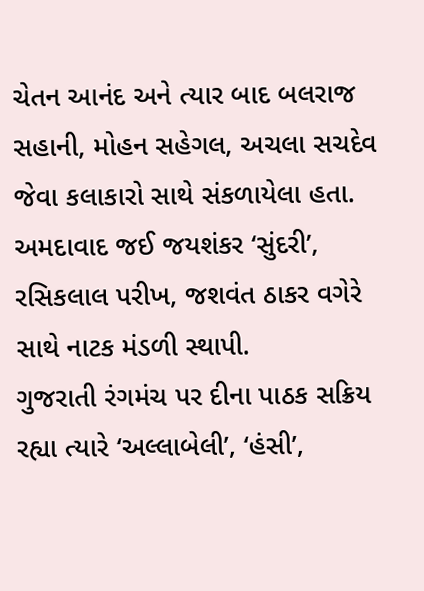ચેતન આનંદ અને ત્યાર બાદ બલરાજ સહાની, મોહન સહેગલ, અચલા સચદેવ જેવા કલાકારો સાથે સંકળાયેલા હતા. અમદાવાદ જઈ જયશંકર ‘સુંદરી’, રસિકલાલ પરીખ, જશવંત ઠાકર વગેરે સાથે નાટક મંડળી સ્થાપી.
ગુજરાતી રંગમંચ પર દીના પાઠક સક્રિય રહ્યા ત્યારે ‘અલ્લાબેલી’, ‘હંસી’,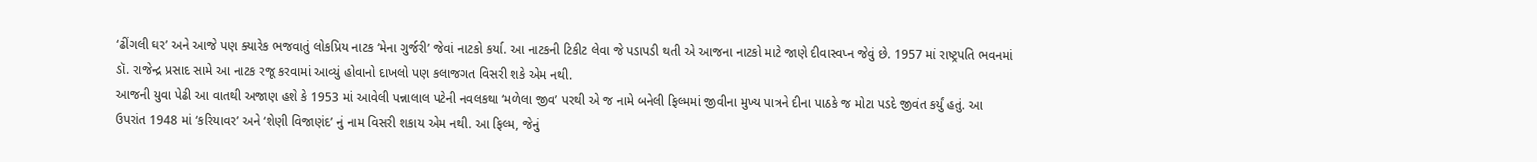‘ઢીંગલી ઘર’ અને આજે પણ ક્યારેક ભજવાતું લોકપ્રિય નાટક ‘મેના ગુર્જરી’ જેવાં નાટકો કર્યા. આ નાટકની ટિકીટ લેવા જે પડાપડી થતી એ આજના નાટકો માટે જાણે દીવાસ્વપ્ન જેવું છે. 1957 માં રાષ્ટ્રપતિ ભવનમાં ડૉ. રાજેન્દ્ર પ્રસાદ સામે આ નાટક રજૂ કરવામાં આવ્યું હોવાનો દાખલો પણ કલાજગત વિસરી શકે એમ નથી.
આજની યુવા પેઢી આ વાતથી અજાણ હશે કે 1953 માં આવેલી પન્નાલાલ પટેની નવલકથા ‘મળેલા જીવ’ પરથી એ જ નામે બનેલી ફિલ્મમાં જીવીના મુખ્ય પાત્રને દીના પાઠકે જ મોટા પડદે જીવંત કર્યું હતું. આ ઉપરાંત 1948 માં ‘કરિયાવર’ અને ‘શેણી વિજાણંદ’ નું નામ વિસરી શકાય એમ નથી. આ ફિલ્મ, જેનું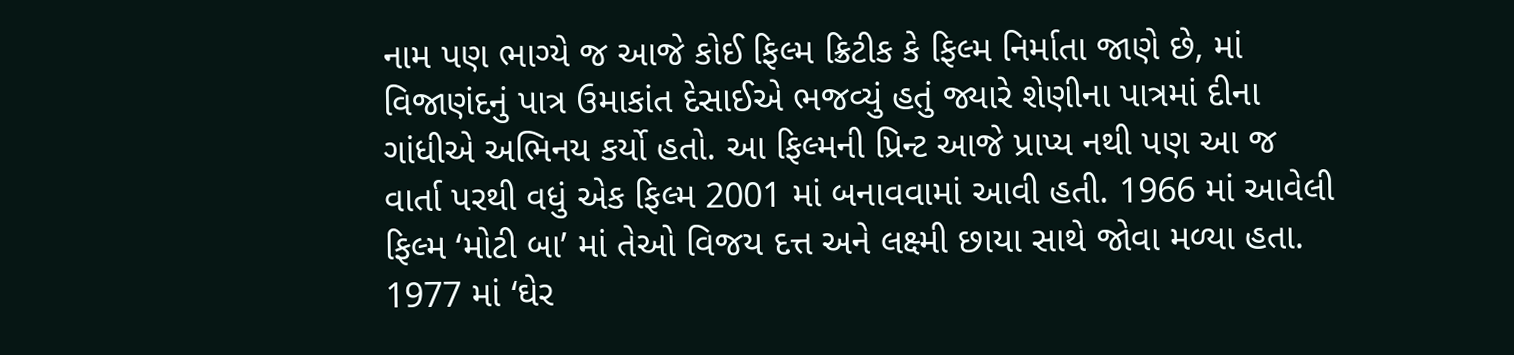નામ પણ ભાગ્યે જ આજે કોઈ ફિલ્મ ક્રિટીક કે ફિલ્મ નિર્માતા જાણે છે, માં વિજાણંદનું પાત્ર ઉમાકાંત દેસાઈએ ભજવ્યું હતું જ્યારે શેણીના પાત્રમાં દીના ગાંધીએ અભિનય કર્યો હતો. આ ફિલ્મની પ્રિન્ટ આજે પ્રાપ્ય નથી પણ આ જ વાર્તા પરથી વધું એક ફિલ્મ 2001 માં બનાવવામાં આવી હતી. 1966 માં આવેલી ફિલ્મ ‘મોટી બા’ માં તેઓ વિજય દત્ત અને લક્ષ્મી છાયા સાથે જોવા મળ્યા હતા. 1977 માં ‘ઘેર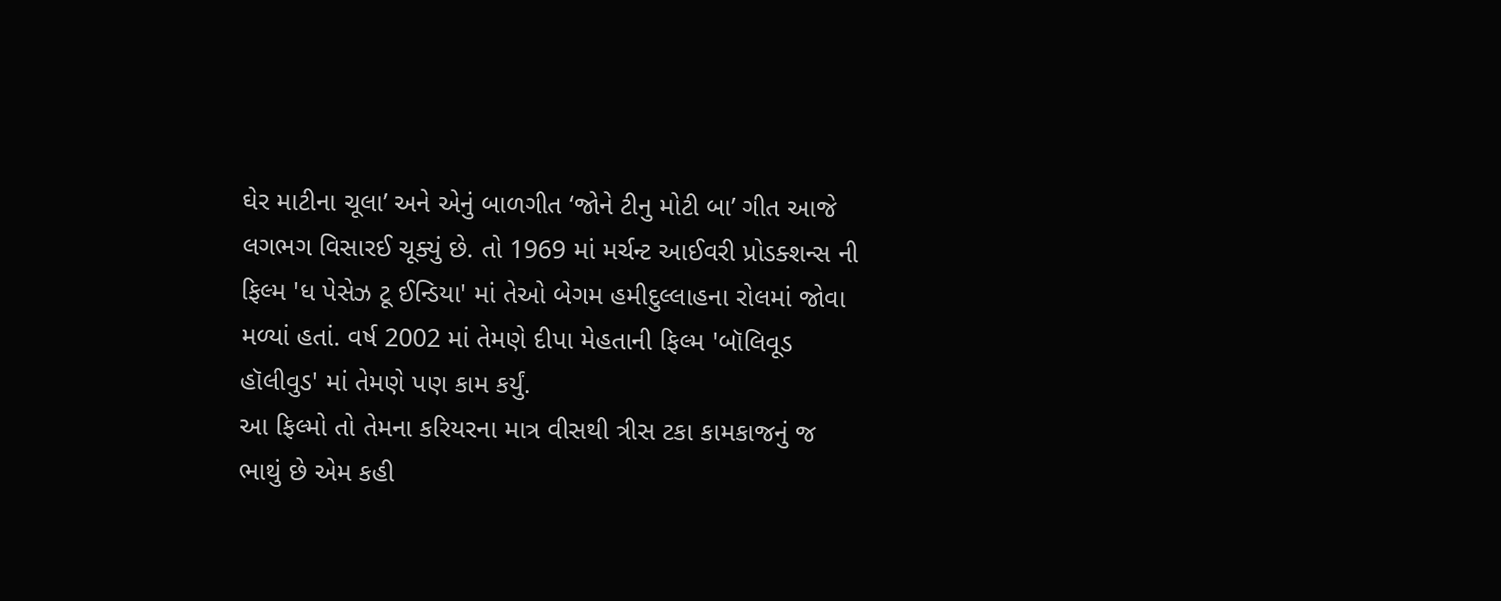ઘેર માટીના ચૂલા’ અને એનું બાળગીત ‘જોને ટીનુ મોટી બા’ ગીત આજે લગભગ વિસારઈ ચૂક્યું છે. તો 1969 માં મર્ચન્ટ આઈવરી પ્રોડક્શન્સ ની ફિલ્મ 'ધ પેસેઝ ટૂ ઈન્ડિયા' માં તેઓ બેગમ હમીદુલ્લાહના રોલમાં જોવા મળ્યાં હતાં. વર્ષ 2002 માં તેમણે દીપા મેહતાની ફિલ્મ 'બૉલિવૂડ હૉલીવુડ' માં તેમણે પણ કામ કર્યું.
આ ફિલ્મો તો તેમના કરિયરના માત્ર વીસથી ત્રીસ ટકા કામકાજનું જ ભાથું છે એમ કહી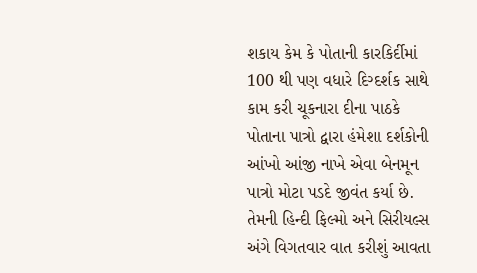શકાય કેમ કે પોતાની કારકિર્દીમાં 100 થી પણ વધારે દિગ્દર્શક સાથે કામ કરી ચૂકનારા દીના પાઠકે પોતાના પાત્રો દ્વારા હંમેશા દર્શકોની આંખો આંજી નાખે એવા બેનમૂન પાત્રો મોટા પડદે જીવંત કર્યા છે. તેમની હિન્દી ફિલ્મો અને સિરીયલ્સ અંગે વિગતવાર વાત કરીશું આવતા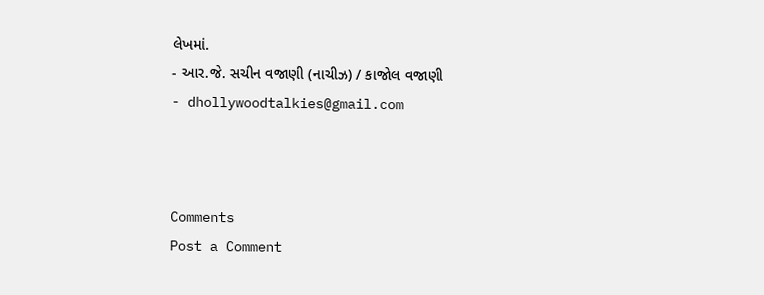લેખમાં.
- આર.જે. સચીન વજાણી (નાચીઝ) / કાજોલ વજાણી
- dhollywoodtalkies@gmail.com



Comments
Post a Comment